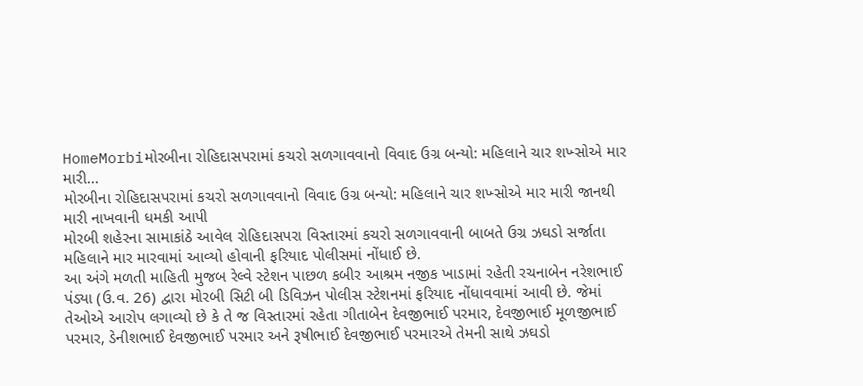HomeMorbiમોરબીના રોહિદાસપરામાં કચરો સળગાવવાનો વિવાદ ઉગ્ર બન્યો: મહિલાને ચાર શખ્સોએ માર મારી...
મોરબીના રોહિદાસપરામાં કચરો સળગાવવાનો વિવાદ ઉગ્ર બન્યો: મહિલાને ચાર શખ્સોએ માર મારી જાનથી મારી નાખવાની ધમકી આપી
મોરબી શહેરના સામાકાંઠે આવેલ રોહિદાસપરા વિસ્તારમાં કચરો સળગાવવાની બાબતે ઉગ્ર ઝઘડો સર્જાતા મહિલાને માર મારવામાં આવ્યો હોવાની ફરિયાદ પોલીસમાં નોંધાઈ છે.
આ અંગે મળતી માહિતી મુજબ રેલ્વે સ્ટેશન પાછળ કબીર આશ્રમ નજીક ખાડામાં રહેતી રચનાબેન નરેશભાઈ પંડ્યા (ઉ.વ. 26) દ્વારા મોરબી સિટી બી ડિવિઝન પોલીસ સ્ટેશનમાં ફરિયાદ નોંધાવવામાં આવી છે. જેમાં તેઓએ આરોપ લગાવ્યો છે કે તે જ વિસ્તારમાં રહેતા ગીતાબેન દેવજીભાઈ પરમાર, દેવજીભાઈ મૂળજીભાઈ પરમાર, ડેનીશભાઈ દેવજીભાઈ પરમાર અને રૂષીભાઈ દેવજીભાઈ પરમારએ તેમની સાથે ઝઘડો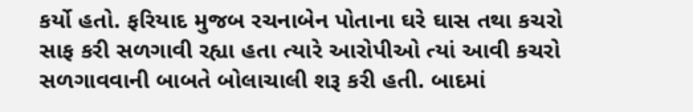કર્યો હતો. ફરિયાદ મુજબ રચનાબેન પોતાના ઘરે ઘાસ તથા કચરો સાફ કરી સળગાવી રહ્યા હતા ત્યારે આરોપીઓ ત્યાં આવી કચરો સળગાવવાની બાબતે બોલાચાલી શરૂ કરી હતી. બાદમાં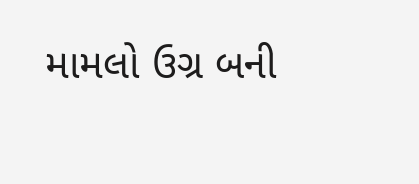મામલો ઉગ્ર બની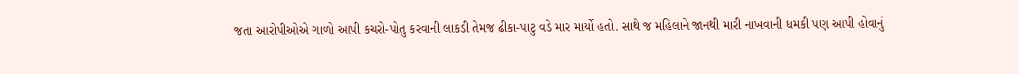જતા આરોપીઓએ ગાળો આપી કચરો-પોતુ કરવાની લાકડી તેમજ ઢીકા-પાટુ વડે માર માર્યો હતો. સાથે જ મહિલાને જાનથી મારી નાખવાની ધમકી પણ આપી હોવાનું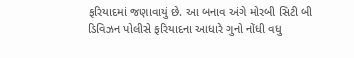ફરિયાદમાં જણાવાયું છે. આ બનાવ અંગે મોરબી સિટી બી ડિવિઝન પોલીસે ફરિયાદના આધારે ગુનો નોંધી વધુ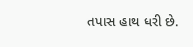તપાસ હાથ ધરી છે.